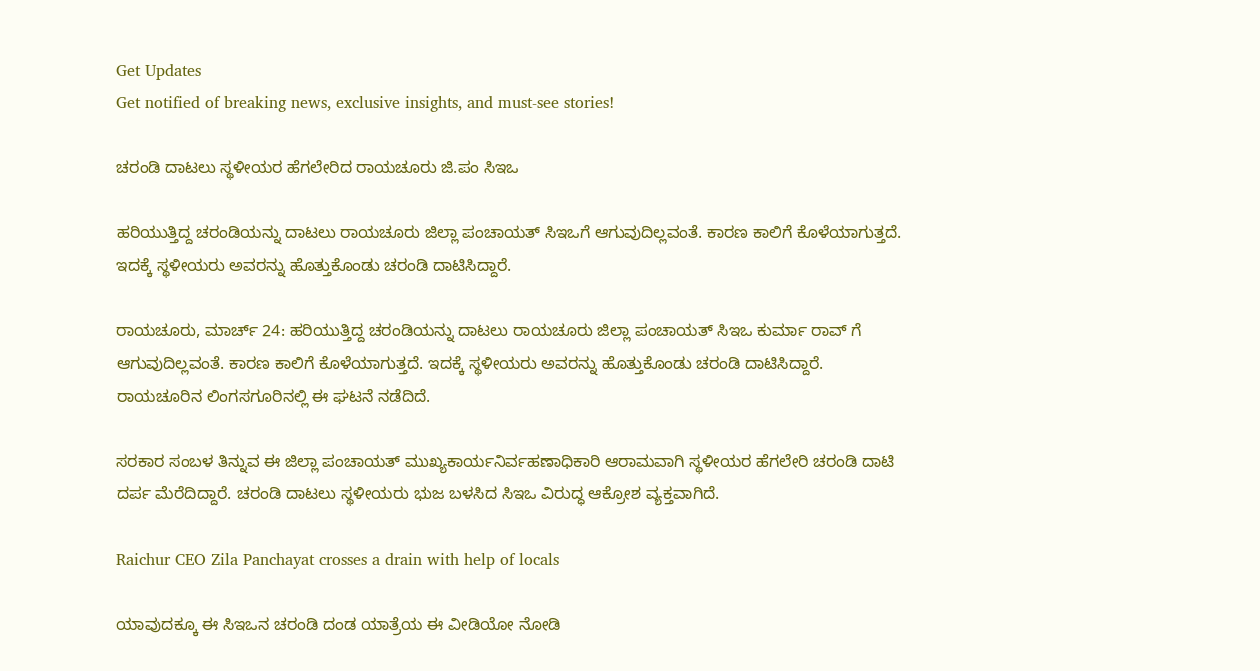Get Updates
Get notified of breaking news, exclusive insights, and must-see stories!

ಚರಂಡಿ ದಾಟಲು ಸ್ಥಳೀಯರ ಹೆಗಲೇರಿದ ರಾಯಚೂರು ಜಿ.ಪಂ ಸಿಇಒ

ಹರಿಯುತ್ತಿದ್ದ ಚರಂಡಿಯನ್ನು ದಾಟಲು ರಾಯಚೂರು ಜಿಲ್ಲಾ ಪಂಚಾಯತ್ ಸಿಇಒಗೆ ಆಗುವುದಿಲ್ಲವಂತೆ. ಕಾರಣ ಕಾಲಿಗೆ ಕೊಳೆಯಾಗುತ್ತದೆ. ಇದಕ್ಕೆ ಸ್ಥಳೀಯರು ಅವರನ್ನು ಹೊತ್ತುಕೊಂಡು ಚರಂಡಿ ದಾಟಿಸಿದ್ದಾರೆ.

ರಾಯಚೂರು, ಮಾರ್ಚ್ 24: ಹರಿಯುತ್ತಿದ್ದ ಚರಂಡಿಯನ್ನು ದಾಟಲು ರಾಯಚೂರು ಜಿಲ್ಲಾ ಪಂಚಾಯತ್ ಸಿಇಒ ಕುರ್ಮಾ ರಾವ್ ಗೆ ಆಗುವುದಿಲ್ಲವಂತೆ. ಕಾರಣ ಕಾಲಿಗೆ ಕೊಳೆಯಾಗುತ್ತದೆ. ಇದಕ್ಕೆ ಸ್ಥಳೀಯರು ಅವರನ್ನು ಹೊತ್ತುಕೊಂಡು ಚರಂಡಿ ದಾಟಿಸಿದ್ದಾರೆ. ರಾಯಚೂರಿನ ಲಿಂಗಸಗೂರಿನಲ್ಲಿ ಈ ಘಟನೆ ನಡೆದಿದೆ.

ಸರಕಾರ ಸಂಬಳ ತಿನ್ನುವ ಈ ಜಿಲ್ಲಾ ಪಂಚಾಯತ್ ಮುಖ್ಯಕಾರ್ಯನಿರ್ವಹಣಾಧಿಕಾರಿ ಆರಾಮವಾಗಿ ಸ್ಥಳೀಯರ ಹೆಗಲೇರಿ ಚರಂಡಿ ದಾಟಿ ದರ್ಪ ಮೆರೆದಿದ್ದಾರೆ. ಚರಂಡಿ ದಾಟಲು ಸ್ಥಳೀಯರು ಭುಜ ಬಳಸಿದ ಸಿಇಒ ವಿರುದ್ಧ ಆಕ್ರೋಶ ವ್ಯಕ್ತವಾಗಿದೆ.

Raichur CEO Zila Panchayat crosses a drain with help of locals

ಯಾವುದಕ್ಕೂ ಈ ಸಿಇಒನ ಚರಂಡಿ ದಂಡ ಯಾತ್ರೆಯ ಈ ವೀಡಿಯೋ ನೋಡಿ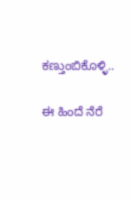ಕಣ್ತುಂಬಿಕೊಳ್ಳಿ..

ಈ ಹಿಂದೆ ನೆರೆ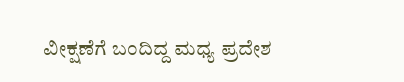ವೀಕ್ಷಣೆಗೆ ಬಂದಿದ್ದ ಮಧ್ಯ ಪ್ರದೇಶ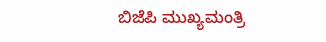ಬಿಜೆಪಿ ಮುಖ್ಯಮಂತ್ರಿ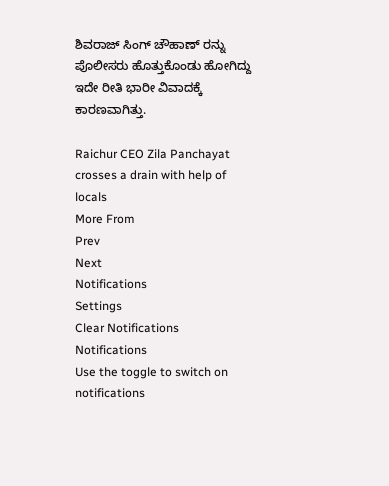ಶಿವರಾಜ್ ಸಿಂಗ್ ಚೌಹಾಣ್ ರನ್ನು ಪೊಲೀಸರು ಹೊತ್ತುಕೊಂಡು ಹೋಗಿದ್ದು ಇದೇ ರೀತಿ ಭಾರೀ ವಿವಾದಕ್ಕೆ ಕಾರಣವಾಗಿತ್ತು.

Raichur CEO Zila Panchayat crosses a drain with help of locals
More From
Prev
Next
Notifications
Settings
Clear Notifications
Notifications
Use the toggle to switch on notifications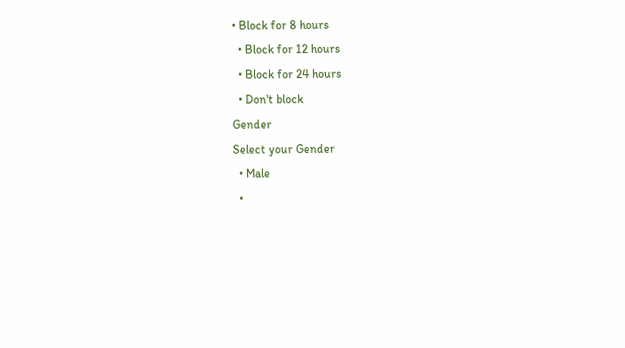• Block for 8 hours
  • Block for 12 hours
  • Block for 24 hours
  • Don't block
Gender
Select your Gender
  • Male
  •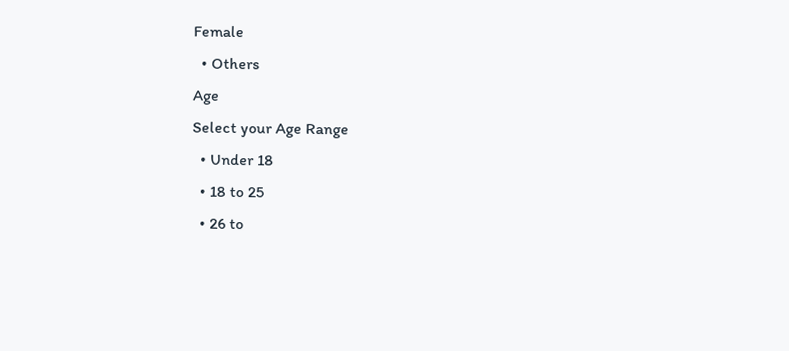Female
  • Others
Age
Select your Age Range
  • Under 18
  • 18 to 25
  • 26 to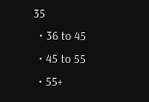35
  • 36 to 45
  • 45 to 55
  • 55+